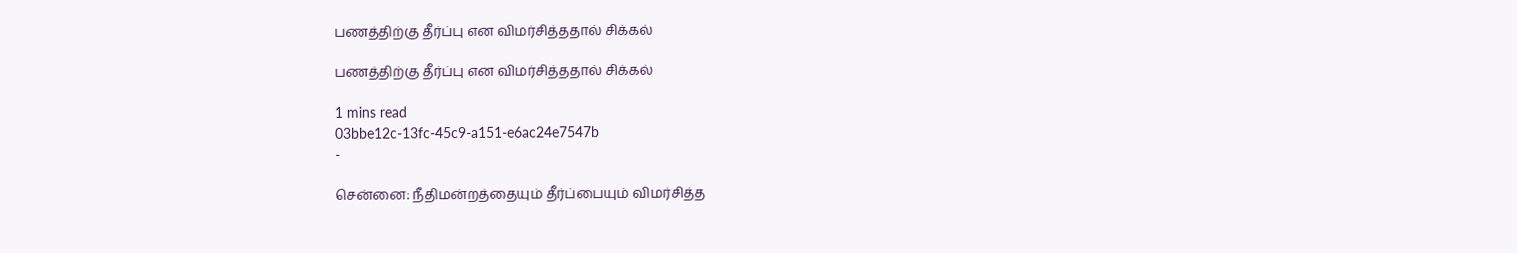பணத்திற்கு தீர்ப்பு என விமர்சித்ததால் சிக்கல்

பணத்திற்கு தீர்ப்பு என விமர்சித்ததால் சிக்கல்

1 mins read
03bbe12c-13fc-45c9-a151-e6ac24e7547b
-

சென்னை: நீதிமன்றத்தையும் தீர்ப்பையும் விமர்சித்த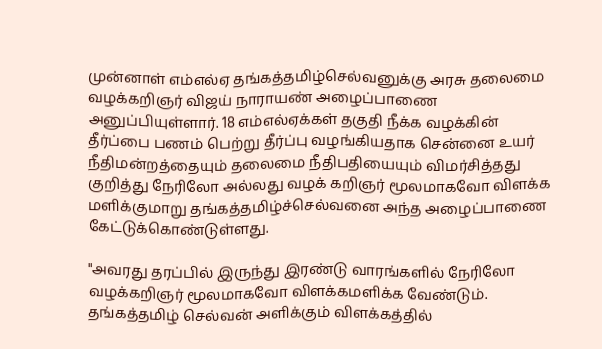முன்னாள் எம்எல்ஏ தங்கத்தமிழ்செல்வனுக்கு அரசு தலைமை வழக்கறிஞர் விஜய் நாராயண் அழைப்பாணை அனுப்பியுள்ளார். 18 எம்எல்ஏக்கள் தகுதி நீக்க வழக்கின் தீர்ப்பை பணம் பெற்று தீர்ப்பு வழங்கியதாக சென்னை உயர் நீதிமன்றத்தையும் தலைமை நீதிபதியையும் விமர்சித்தது குறித்து நேரிலோ அல்லது வழக் கறிஞர் மூலமாகவோ விளக்க மளிக்குமாறு தங்கத்தமிழ்ச்செல்வனை அந்த அழைப்பாணை கேட்டுக்கொண்டுள்ளது.

"அவரது தரப்பில் இருந்து இரண்டு வாரங்களில் நேரிலோ வழக்கறிஞர் மூலமாகவோ விளக்கமளிக்க வேண்டும். தங்கத்தமிழ் செல்வன் அளிக்கும் விளக்கத்தில்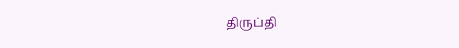திருப்தி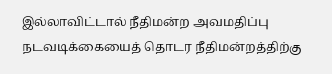இல்லாவிட்டால் நீதிமன்ற அவமதிப்பு நடவடிக்கையைத் தொடர நீதிமன்றத்திற்கு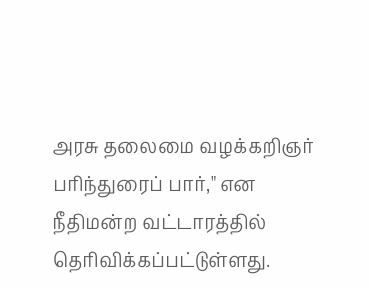அரசு தலைமை வழக்கறிஞர் பரிந்துரைப் பார்," என நீதிமன்ற வட்டாரத்தில் தெரிவிக்கப்பட்டுள்ளது.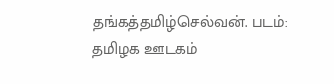தங்கத்தமிழ்செல்வன். படம்: தமிழக ஊடகம்